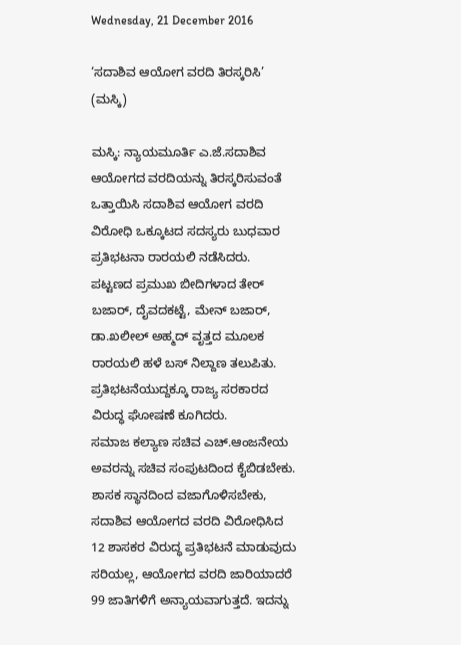Wednesday, 21 December 2016

‘ಸದಾಶಿವ ಆಯೋಗ ವರದಿ ತಿರಸ್ಕರಿಸಿ’ (ಮಸ್ಕಿ)

ಮಸ್ಕಿ: ನ್ಯಾಯಮೂರ್ತಿ ಎ.ಜೆ.ಸದಾಶಿವ ಆಯೋಗದ ವರದಿಯನ್ನು ತಿರಸ್ಕರಿಸುವಂತೆ ಒತ್ತಾಯಿಸಿ ಸದಾಶಿವ ಆಯೋಗ ವರದಿ ವಿರೋಧಿ ಒಕ್ಕೂಟದ ಸದಸ್ಯರು ಬುಧವಾರ ಪ್ರತಿಭಟನಾ ರಾರ‍ಯಲಿ ನಡೆಸಿದರು.
ಪಟ್ಟಣದ ಪ್ರಮುಖ ಬೀದಿಗಳಾದ ತೇರ್‌ ಬಜಾರ್‌, ದೈವದಕಟ್ಟೆ, ಮೇನ್‌ ಬಜಾರ್‌, ಡಾ.ಖಲೀಲ್‌ ಅಹ್ಮದ್‌ ವೃತ್ತದ ಮೂಲಕ ರಾರ‍ಯಲಿ ಹಳೆ ಬಸ್‌ ನಿಲ್ದಾಣ ತಲುಪಿತು. ಪ್ರತಿಭಟನೆಯುದ್ದಕ್ಕೂ ರಾಜ್ಯ ಸರಕಾರದ ವಿರುದ್ಧ ಘೋಷಣೆ ಕೂಗಿದರು.
ಸಮಾಜ ಕಲ್ಯಾಣ ಸಚಿವ ಎಚ್‌.ಆಂಜನೇಯ ಅವರನ್ನು ಸಚಿವ ಸಂಪುಟದಿಂದ ಕೈಬಿಡಬೇಕು. ಶಾಸಕ ಸ್ಥಾನದಿಂದ ವಜಾಗೊಳಿಸಬೇಕು, ಸದಾಶಿವ ಆಯೋಗದ ವರದಿ ವಿರೋಧಿಸಿದ 12 ಶಾಸಕರ ವಿರುದ್ಧ ಪ್ರತಿಭಟನೆ ಮಾಡುವುದು ಸರಿಯಲ್ಲ, ಆಯೋಗದ ವರದಿ ಜಾರಿಯಾದರೆ 99 ಜಾತಿಗಳಿಗೆ ಅನ್ಯಾಯವಾಗುತ್ತದೆ. ಇದನ್ನು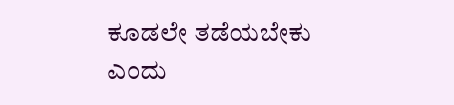ಕೂಡಲೇ ತಡೆಯಬೇಕು ಎಂದು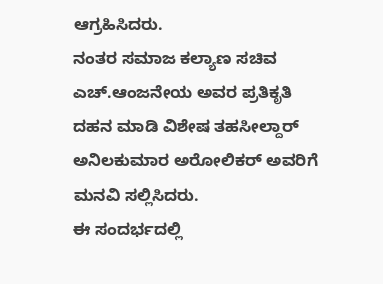ಆಗ್ರಹಿಸಿದರು.
ನಂತರ ಸಮಾಜ ಕಲ್ಯಾಣ ಸಚಿವ ಎಚ್‌.ಆಂಜನೇಯ ಅವರ ಪ್ರತಿಕೃತಿ ದಹನ ಮಾಡಿ ವಿಶೇಷ ತಹಸೀಲ್ದಾರ್‌ ಅನಿಲಕುಮಾರ ಅರೋಲಿಕರ್‌ ಅವರಿಗೆ ಮನವಿ ಸಲ್ಲಿಸಿದರು.
ಈ ಸಂದರ್ಭದಲ್ಲಿ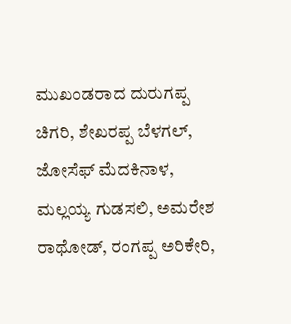ಮುಖಂಡರಾದ ದುರುಗಪ್ಪ ಚಿಗರಿ, ಶೇಖರಪ್ಪ ಬೆಳಗಲ್‌, ಜೋಸೆಫ್‌ ಮೆದಕಿನಾಳ, ಮಲ್ಲಯ್ಯ ಗುಡಸಲಿ, ಅಮರೇಶ ರಾಥೋಡ್‌, ರಂಗಪ್ಪ ಅರಿಕೇರಿ,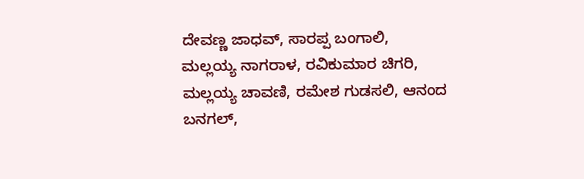ದೇವಣ್ಣ ಜಾಧವ್‌, ಸಾರಪ್ಪ ಬಂಗಾಲಿ, ಮಲ್ಲಯ್ಯ ನಾಗರಾಳ, ರವಿಕುಮಾರ ಚಿಗರಿ, ಮಲ್ಲಯ್ಯ ಚಾವಣಿ, ರಮೇಶ ಗುಡಸಲಿ, ಆನಂದ ಬನಗಲ್‌,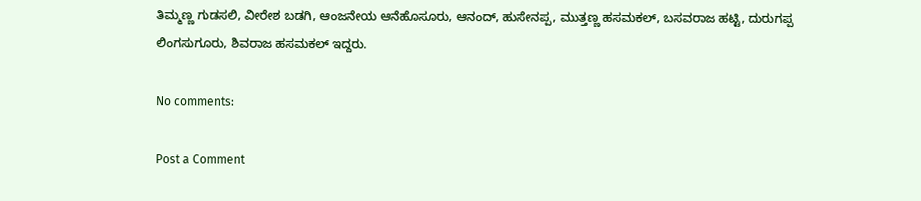ತಿಮ್ಮಣ್ಣ ಗುಡಸಲಿ, ವೀರೇಶ ಬಡಗಿ, ಆಂಜನೇಯ ಆನೆಹೊಸೂರು, ಆನಂದ್‌, ಹುಸೇನಪ್ಪ, ಮುತ್ತಣ್ಣ ಹಸಮಕಲ್‌, ಬಸವರಾಜ ಹಟ್ಟಿ, ದುರುಗಪ್ಪ ಲಿಂಗಸುಗೂರು, ಶಿವರಾಜ ಹಸಮಕಲ್‌ ಇದ್ದರು.

No comments:

Post a Comment